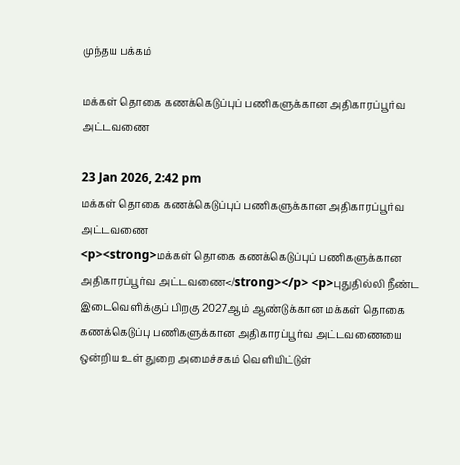முந்தய பக்கம்

மக்கள் தொகை கணக்கெடுப்புப் பணிகளுக்கான அதிகாரப்பூர்வ அட்டவணை

23 Jan 2026, 2:42 pm
மக்கள் தொகை கணக்கெடுப்புப் பணிகளுக்கான அதிகாரப்பூர்வ அட்டவணை
<p><strong>மக்கள் தொகை கணக்கெடுப்புப் பணிகளுக்கான அதிகாரப்பூர்வ அட்டவணை</strong></p> <p>புதுதில்லி நீண்ட இடைவெளிக்குப் பிறகு 2027ஆம் ஆண்டுக்கான மக்கள் தொகை கணக்கெடுப்பு பணிகளுக்கான அதிகாரப்பூர்வ அட்டவணையை ஒன்றிய உள் துறை அமைச்சகம் வெளியிட்டுள்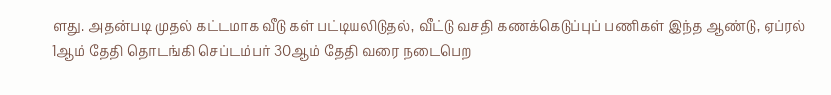ளது. அதன்படி முதல் கட்டமாக வீடு கள் பட்டியலிடுதல், வீட்டு வசதி கணக்கெடுப்புப் பணிகள் இந்த ஆண்டு, ஏப்ரல் 1ஆம் தேதி தொடங்கி செப்டம்பர் 30ஆம் தேதி வரை நடைபெற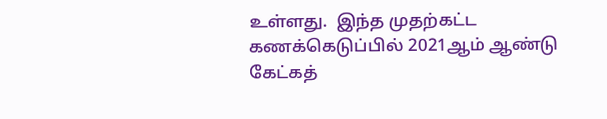உள்ளது.  இந்த முதற்கட்ட கணக்கெடுப்பில் 2021ஆம் ஆண்டு கேட்கத்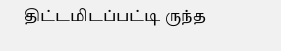திட்டமிடப்பட்டி ருந்த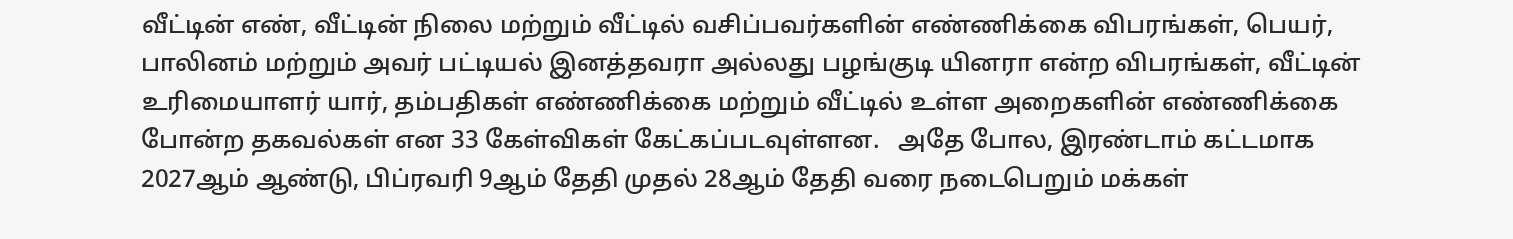வீட்டின் எண், வீட்டின் நிலை மற்றும் வீட்டில் வசிப்பவர்களின் எண்ணிக்கை விபரங்கள், பெயர், பாலினம் மற்றும் அவர் பட்டியல் இனத்தவரா அல்லது பழங்குடி யினரா என்ற விபரங்கள், வீட்டின் உரிமையாளர் யார், தம்பதிகள் எண்ணிக்கை மற்றும் வீட்டில் உள்ள அறைகளின் எண்ணிக்கை போன்ற தகவல்கள் என 33 கேள்விகள் கேட்கப்படவுள்ளன.   அதே போல, இரண்டாம் கட்டமாக 2027ஆம் ஆண்டு, பிப்ரவரி 9ஆம் தேதி முதல் 28ஆம் தேதி வரை நடைபெறும் மக்கள்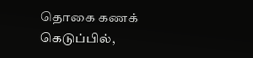தொகை கணக் கெடுப்பில்,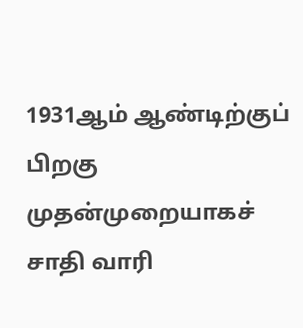1931ஆம் ஆண்டிற்குப் பிறகு முதன்முறையாகச் சாதி வாரி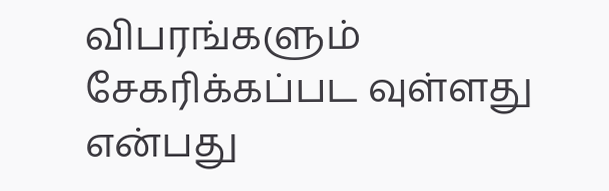விபரங்களும் சேகரிக்கப்பட வுள்ளது என்பது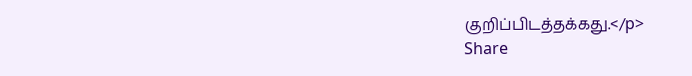குறிப்பிடத்தக்கது.</p>
Share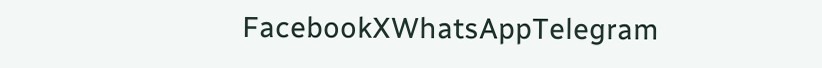FacebookXWhatsAppTelegram